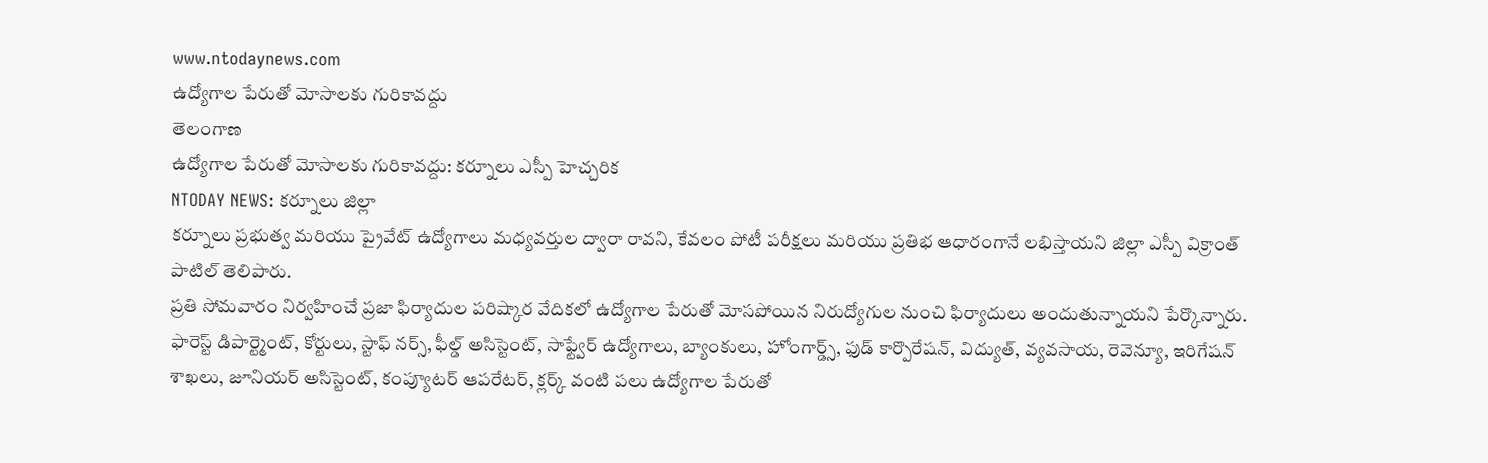www.ntodaynews.com
ఉద్యోగాల పేరుతో మోసాలకు గురికావద్దు
తెలంగాణ
ఉద్యోగాల పేరుతో మోసాలకు గురికావద్దు: కర్నూలు ఎస్పీ హెచ్చరిక
NTODAY NEWS: కర్నూలు జిల్లా
కర్నూలు ప్రభుత్వ మరియు ప్రైవేట్ ఉద్యోగాలు మధ్యవర్తుల ద్వారా రావని, కేవలం పోటీ పరీక్షలు మరియు ప్రతిభ ఆధారంగానే లభిస్తాయని జిల్లా ఎస్పీ విక్రాంత్ పాటిల్ తెలిపారు.
ప్రతి సోమవారం నిర్వహించే ప్రజా ఫిర్యాదుల పరిష్కార వేదికలో ఉద్యోగాల పేరుతో మోసపోయిన నిరుద్యోగుల నుంచి ఫిర్యాదులు అందుతున్నాయని పేర్కొన్నారు. ఫారెస్ట్ డిపార్ట్మెంట్, కోర్టులు, స్టాఫ్ నర్స్, ఫీల్డ్ అసిస్టెంట్, సాఫ్ట్వేర్ ఉద్యోగాలు, బ్యాంకులు, హోంగార్డ్స్, ఫుడ్ కార్పొరేషన్, విద్యుత్, వ్యవసాయ, రెవెన్యూ, ఇరిగేషన్ శాఖలు, జూనియర్ అసిస్టెంట్, కంప్యూటర్ ఆపరేటర్, క్లర్క్ వంటి పలు ఉద్యోగాల పేరుతో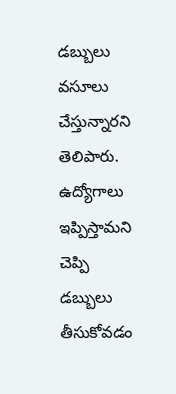డబ్బులు వసూలు చేస్తున్నారని తెలిపారు.
ఉద్యోగాలు ఇప్పిస్తామని చెప్పి డబ్బులు తీసుకోవడం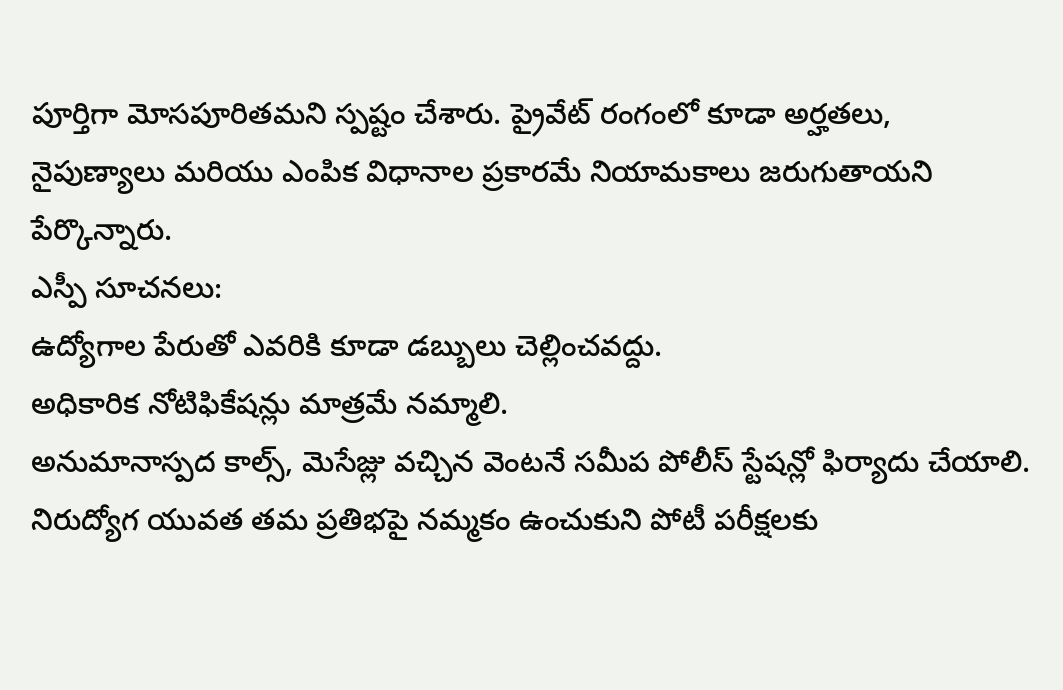పూర్తిగా మోసపూరితమని స్పష్టం చేశారు. ప్రైవేట్ రంగంలో కూడా అర్హతలు, నైపుణ్యాలు మరియు ఎంపిక విధానాల ప్రకారమే నియామకాలు జరుగుతాయని పేర్కొన్నారు.
ఎస్పీ సూచనలు:
ఉద్యోగాల పేరుతో ఎవరికి కూడా డబ్బులు చెల్లించవద్దు.
అధికారిక నోటిఫికేషన్లు మాత్రమే నమ్మాలి.
అనుమానాస్పద కాల్స్, మెసేజ్లు వచ్చిన వెంటనే సమీప పోలీస్ స్టేషన్లో ఫిర్యాదు చేయాలి.
నిరుద్యోగ యువత తమ ప్రతిభపై నమ్మకం ఉంచుకుని పోటీ పరీక్షలకు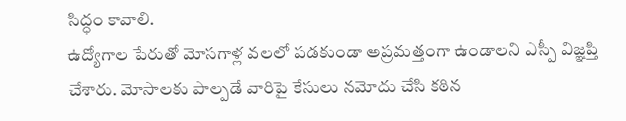సిద్ధం కావాలి.
ఉద్యోగాల పేరుతో మోసగాళ్ల వలలో పడకుండా అప్రమత్తంగా ఉండాలని ఎస్పీ విజ్ఞప్తి చేశారు. మోసాలకు పాల్పడే వారిపై కేసులు నమోదు చేసి కఠిన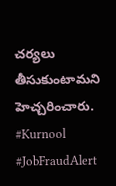చర్యలు తీసుకుంటామని హెచ్చరించారు.
#Kurnool #JobFraudAlert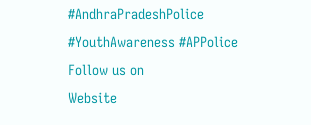#AndhraPradeshPolice #YouthAwareness #APPolice
Follow us on
Website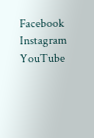Facebook
Instagram
YouTube